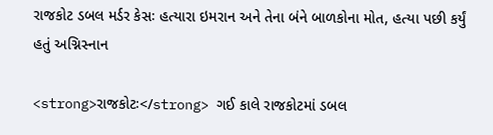રાજકોટ ડબલ મર્ડર કેસઃ હત્યારા ઇમરાન અને તેના બંને બાળકોના મોત, હત્યા પછી કર્યું હતું અગ્નિસ્નાન

<strong>રાજકોટઃ</strong> ગઈ કાલે રાજકોટમાં ડબલ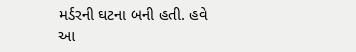મર્ડરની ઘટના બની હતી. હવે આ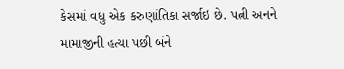કેસમાં વધુ એક કરુણાંતિકા સર્જાઇ છે. પત્ની અનને મામાજીની હત્યા પછી બંને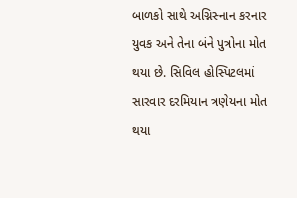બાળકો સાથે અગ્નિસ્નાન કરનાર યુવક અને તેના બંને પુત્રોના મોત થયા છે. સિવિલ હોસ્પિટલમાં સારવાર દરમિયાન ત્રણેયના મોત થયા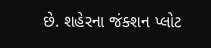છે. શહેરના જંક્શન પ્લોટ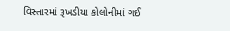વિસ્તારમાં રૂખડીયા કોલોનીમાં ગઈ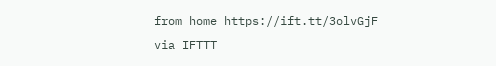from home https://ift.tt/3olvGjF
via IFTTT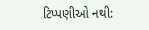ટિપ્પણીઓ નથી: